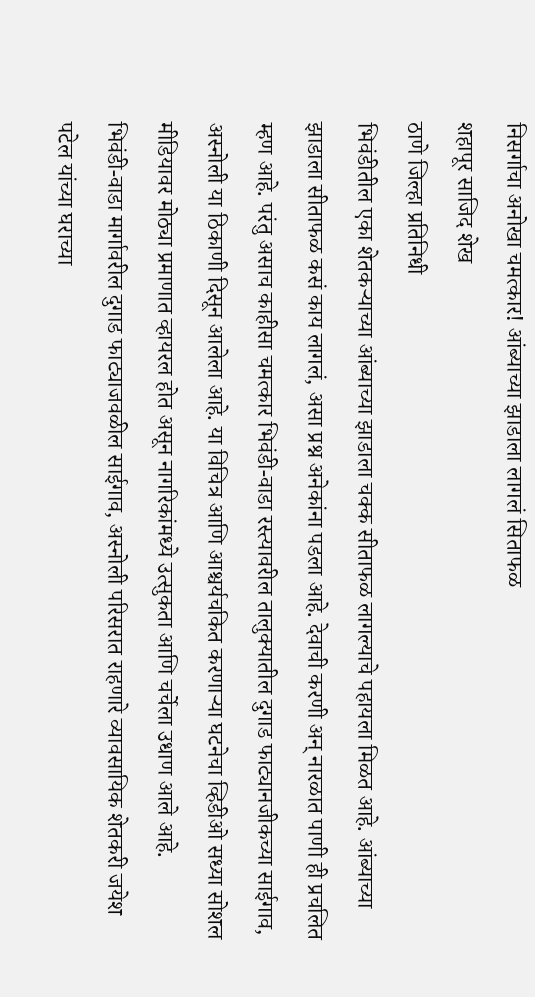निसर्गाचा अनोखा चमत्कार! आंब्याच्या झाडाला लागलं सिताफळ
शहापूर साजिद शेख
ठाणे जिल्हा प्रतिनिधी
भिवंडीतील एका शेतकऱ्याच्या आंब्याच्या झाडाला चक्क सीताफळ लागल्याचे पहायला मिळत आहे. आंब्याच्या झाडाला सीताफळ कसं काय लागलं, असा प्रश्न अनेकांना पडला आहे. देवाची करणी अन् नारळात पाणी ही प्रचलित म्हण आहे. परंतु असाच काहीसा चमत्कार भिवंडी-वाडा रस्त्यावरील तालुक्यातील दुगाड फाट्यानजीकच्या साईगाव, अस्नोली या ठिकाणी दिसून आलेला आहे. या विचित्र आणि आश्चर्यचकित करणाऱ्या घटनेचा व्हिडीओ सध्या सोशल मीडियावर मोठ्या प्रमाणात व्हायरल होत असून नागरिकांमध्ये उत्सुकता आणि चर्चेला उधाण आले आहे.
भिवंडी-वाडा मार्गावरील दुगाड फाट्याजवळील साईगाव, अस्नोली परिसरात राहणारे व्यावसायिक शेतकरी जयेश पटेल यांच्या घराच्या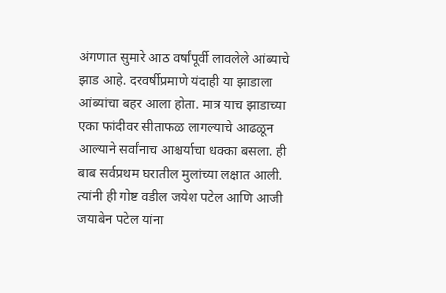अंगणात सुमारे आठ वर्षांपूर्वी लावलेले आंब्याचे झाड आहे. दरवर्षीप्रमाणे यंदाही या झाडाला आंब्यांचा बहर आला होता. मात्र याच झाडाच्या एका फांदीवर सीताफळ लागल्याचे आढळून आल्याने सर्वांनाच आश्चर्याचा धक्का बसला. ही बाब सर्वप्रथम घरातील मुलांच्या लक्षात आली. त्यांनी ही गोष्ट वडील जयेश पटेल आणि आजी जयाबेन पटेल यांना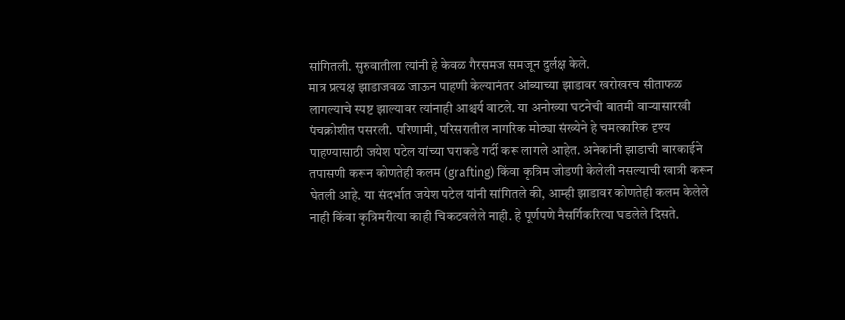सांगितली. सुरुवातीला त्यांनी हे केवळ गैरसमज समजून दुर्लक्ष केले.
मात्र प्रत्यक्ष झाडाजवळ जाऊन पाहणी केल्यानंतर आंब्याच्या झाडावर खरोखरच सीताफळ लागल्याचे स्पष्ट झाल्यावर त्यांनाही आश्चर्य वाटले. या अनोख्या घटनेची बातमी वाऱ्यासारखी पंचक्रोशीत पसरली. परिणामी, परिसरातील नागरिक मोठ्या संख्येने हे चमत्कारिक दृश्य पाहण्यासाठी जयेश पटेल यांच्या घराकडे गर्दी करू लागले आहेत. अनेकांनी झाडाची बारकाईने तपासणी करून कोणतेही कलम (grafting) किंवा कृत्रिम जोडणी केलेली नसल्याची खात्री करून घेतली आहे. या संदर्भात जयेश पटेल यांनी सांगितले की, आम्ही झाडावर कोणतेही कलम केलेले नाही किंवा कृत्रिमरीत्या काही चिकटवलेले नाही. हे पूर्णपणे नैसर्गिकरित्या घडलेले दिसते.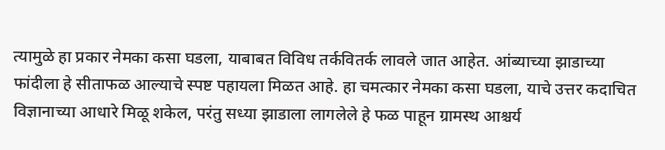त्यामुळे हा प्रकार नेमका कसा घडला, याबाबत विविध तर्कवितर्क लावले जात आहेत. आंब्याच्या झाडाच्या फांदीला हे सीताफळ आल्याचे स्पष्ट पहायला मिळत आहे. हा चमत्कार नेमका कसा घडला, याचे उत्तर कदाचित विज्ञानाच्या आधारे मिळू शकेल, परंतु सध्या झाडाला लागलेले हे फळ पाहून ग्रामस्थ आश्चर्य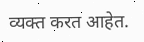व्यक्त करत आहेत.